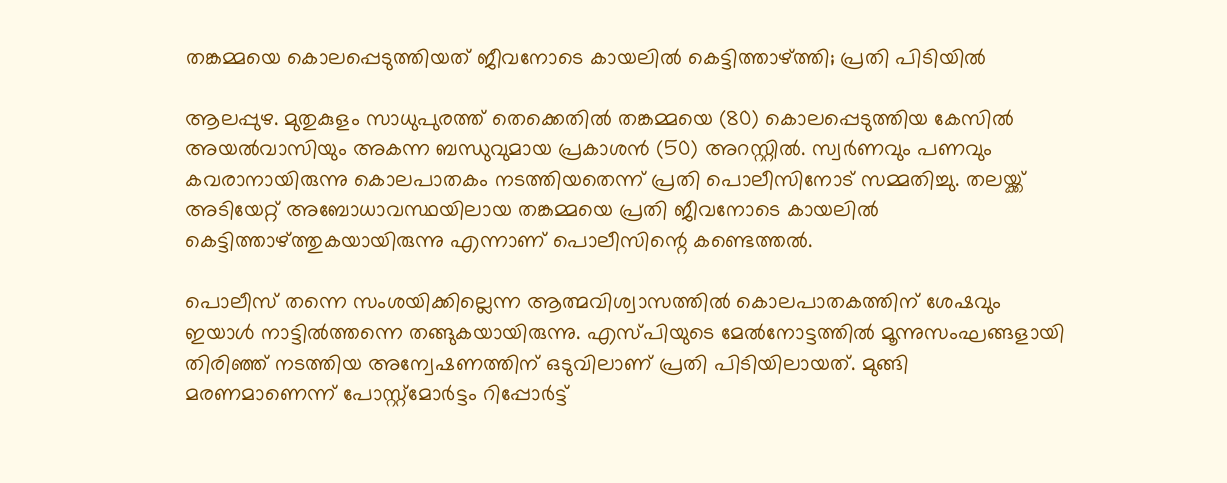തങ്കമ്മയെ കൊലപ്പെടുത്തിയത് ജീവനോടെ കായലിൽ കെട്ടിത്താഴ്ത്തി; പ്രതി പിടിയിൽ

ആലപ്പുഴ. മുതുകുളം സാധുപുരത്ത് തെക്കെതിൽ തങ്കമ്മയെ (80) കൊലപ്പെടുത്തിയ കേസിൽ അയൽവാസിയും അകന്ന ബന്ധുവുമായ പ്രകാശൻ (50) അറസ്റ്റിൽ. സ്വർണവും പണവും കവരാനായിരുന്നു കൊലപാതകം നടത്തിയതെന്ന് പ്രതി പൊലീസിനോട് സമ്മതിച്ചു. തലയ്ക്ക് അടിയേറ്റ് അബോധാവസ്ഥയിലായ തങ്കമ്മയെ പ്രതി ജീവനോടെ കായലിൽ കെട്ടിത്താഴ്ത്തുകയായിരുന്നു എന്നാണ് പൊലീസിന്റെ കണ്ടെത്തൽ.

പൊലീസ് തന്നെ സംശയിക്കില്ലെന്ന ആത്മവിശ്വാസത്തിൽ കൊലപാതകത്തിന് ശേഷവും ഇയാൾ നാട്ടിൽത്തന്നെ തങ്ങുകയായിരുന്നു. എസ്പിയുടെ മേൽനോട്ടത്തിൽ മൂന്നുസംഘങ്ങളായി തിരിഞ്ഞ് നടത്തിയ അന്വേഷണത്തിന് ഒടുവിലാണ് പ്രതി പിടിയിലായത്. മുങ്ങി മരണമാണെന്ന് പോസ്റ്റ്‌മോർട്ടം റിപ്പോർട്ട്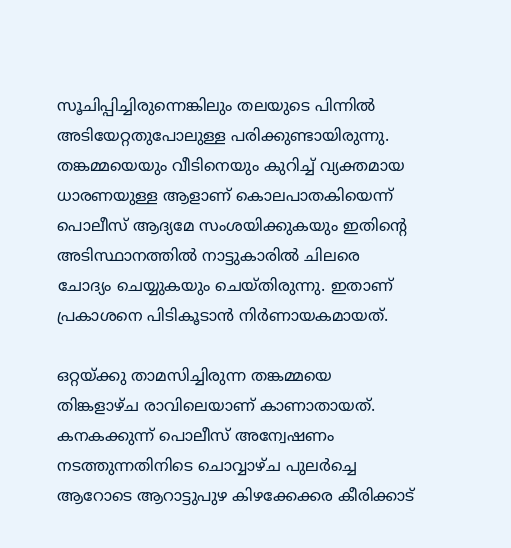സൂചിപ്പിച്ചിരുന്നെങ്കിലും തലയുടെ പിന്നിൽ അടിയേറ്റതുപോലുള്ള പരിക്കുണ്ടായിരുന്നു. തങ്കമ്മയെയും വീടിനെയും കുറിച്ച് വ്യക്തമായ ധാരണയുള്ള ആളാണ് കൊലപാതകിയെന്ന് പൊലീസ് ആദ്യമേ സംശയിക്കുകയും ഇതിന്റെ അടിസ്ഥാനത്തിൽ നാട്ടുകാരിൽ ചിലരെ ചോദ്യം ചെയ്യുകയും ചെയ്തിരുന്നു. ഇതാണ് പ്രകാശനെ പിടികൂടാൻ നിർണായകമായത്.

ഒറ്റയ്ക്കു താമസിച്ചിരുന്ന തങ്കമ്മയെ തിങ്കളാഴ്ച രാവിലെയാണ് കാണാതായത്. കനകക്കുന്ന് പൊലീസ് അന്വേഷണം നടത്തുന്നതിനിടെ ചൊവ്വാഴ്ച പുലർച്ചെ ആറോടെ ആറാട്ടുപുഴ കിഴക്കേക്കര കീരിക്കാട്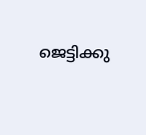ജെട്ടിക്കു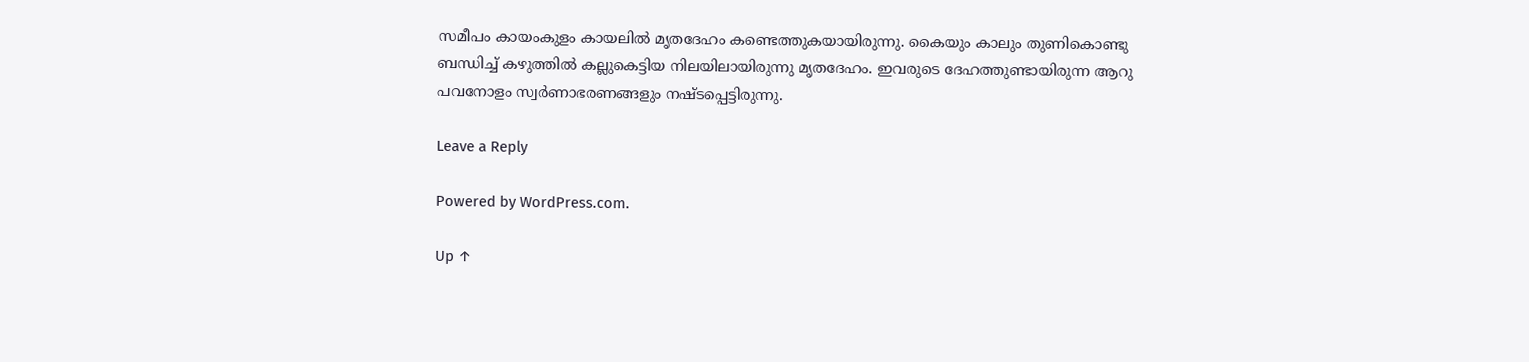സമീപം കായംകുളം കായലിൽ മൃതദേഹം കണ്ടെത്തുകയായിരുന്നു. കൈയും കാലും തുണികൊണ്ടു ബന്ധിച്ച് കഴുത്തിൽ കല്ലുകെട്ടിയ നിലയിലായിരുന്നു മൃതദേഹം. ഇവരുടെ ദേഹത്തുണ്ടായിരുന്ന ആറു പവനോളം സ്വർണാഭരണങ്ങളും നഷ്ടപ്പെട്ടിരുന്നു.

Leave a Reply

Powered by WordPress.com.

Up ↑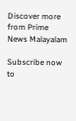Discover more from Prime News Malayalam

Subscribe now to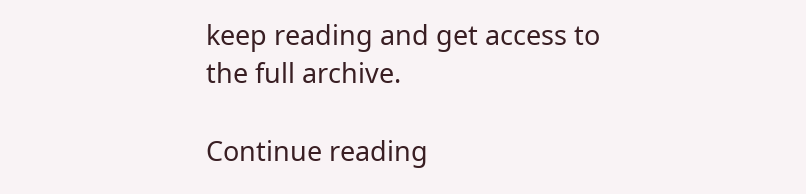keep reading and get access to the full archive.

Continue reading